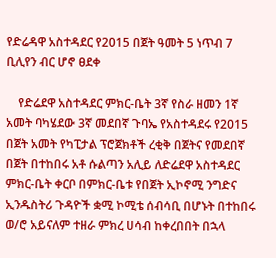የድሬዳዋ አስተዳደር የ2015 በጀት ዓመት 5 ነጥብ 7 ቢሊየን ብር ሆኖ ፀደቀ

    የድሬደዋ አስተዳደር ምክር-ቤት 3ኛ የስራ ዘመን 1ኛ አመት ባካሄደው 3ኛ መደበኛ ጉባኤ የአስተዳደሩ የ2015 በጀት አመት የካፒታል ፕሮጀክቶች ረቂቅ በጀትና የመደበኛ በጀት በተከበሩ አቶ ሱልጣን አሊይ ለድሬደዋ አስተዳደር ምክር-ቤት ቀርቦ በምክር-ቤቱ የበጀት ኢኮኖሚ ንግድና ኢንዱስትሪ ጉዳዮች ቋሚ ኮሚቴ ሰብሳቢ በሆኑት በተከበሩ ወ/ሮ አይናለም ተዘራ ምክረ ሀሳብ ከቀረበበት በኋላ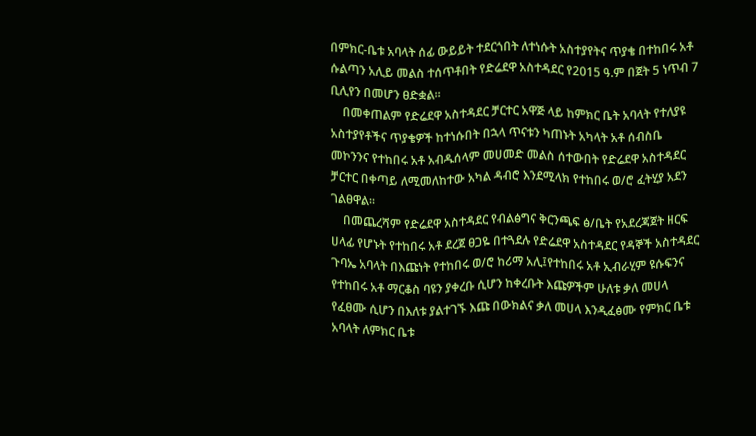በምክር-ቤቱ አባላት ሰፊ ውይይት ተደርጎበት ለተነሱት አስተያየትና ጥያቄ በተከበሩ አቶ ሱልጣን አሊይ መልስ ተሰጥቶበት የድሬደዋ አስተዳደር የ2015 ዓ.ም በጀት 5 ነጥብ 7 ቢሊየን በመሆን ፀድቋል፡፡
    በመቀጠልም የድሬደዋ አስተዳደር ቻርተር አዋጅ ላይ ከምክር ቤት አባላት የተለያዩ አስተያየቶችና ጥያቄዎች ከተነሱበት በኋላ ጥናቱን ካጠኑት አካላት አቶ ሰብስቤ መኮንንና የተከበሩ አቶ አብዱሰላም መሀመድ መልስ ሰተውበት የድሬደዋ አስተዳደር ቻርተር በቀጣይ ለሚመለከተው አካል ዳብሮ እንደሚላክ የተከበሩ ወ/ሮ ፈትሂያ አደን ገልፀዋል፡፡
    በመጨረሻም የድሬደዋ አስተዳደር የብልፅግና ቅርንጫፍ ፅ/ቤት የአደረጃጀት ዘርፍ ሀላፊ የሆኑት የተከበሩ አቶ ደረጀ ፀጋዬ በተጓደሉ የድሬደዋ አስተዳደር የዳኞች አስተዳደር ጉባኤ አባላት በእጩነት የተከበሩ ወ/ሮ ከሪማ አሊ፤የተከበሩ አቶ ኢብራሂም ዩሱፍንና የተከበሩ አቶ ማርቆስ ባዩን ያቀረቡ ሲሆን ከቀረቡት እጩዎችም ሁለቱ ቃለ መሀላ የፈፀሙ ሲሆን በእለቱ ያልተገኙ እጩ በውክልና ቃለ መሀላ እንዲፈፅሙ የምክር ቤቱ አባላት ለምክር ቤቱ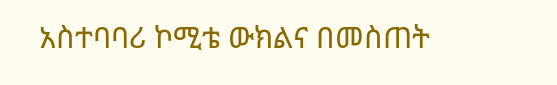አስተባባሪ ኮሚቴ ውክልና በመስጠት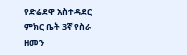የድሬደዋ አስተዳደር ምክር ቤት 3ኛ የስራ ዘመን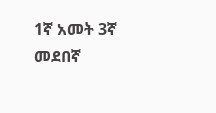1ኛ አመት 3ኛ መደበኛ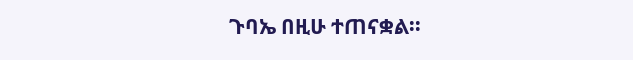ጉባኤ በዚሁ ተጠናቋል፡፡